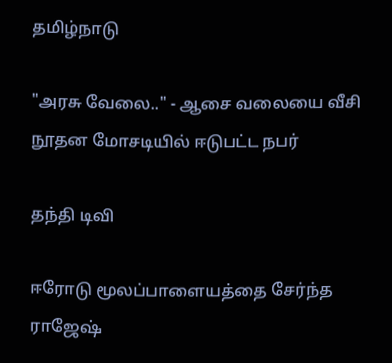தமிழ்நாடு

"அரசு வேலை.." - ஆசை வலையை வீசி நூதன மோசடியில் ஈடுபட்ட நபர்

தந்தி டிவி

ஈரோடு மூலப்பாளையத்தை சேர்ந்த ராஜேஷ்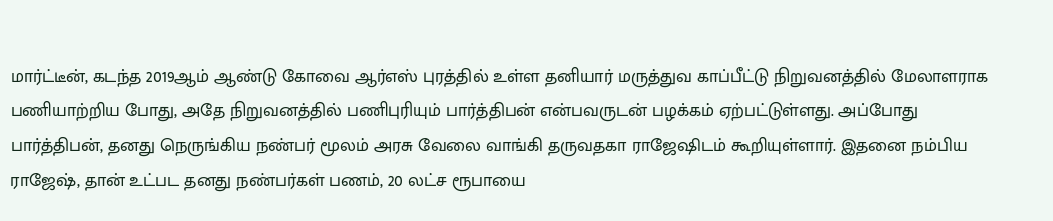மார்ட்டீன், கடந்த 2019ஆம் ஆண்டு கோவை ஆர்எஸ் புரத்தில் உள்ள தனியார் மருத்துவ காப்பீட்டு நிறுவனத்தில் மேலாளராக பணியாற்றிய போது, அதே நிறுவனத்தில் பணிபுரியும் பார்த்திபன் என்பவருடன் பழக்கம் ஏற்பட்டுள்ளது. அப்போது பார்த்திபன், தனது நெருங்கிய நண்பர் மூலம் அரசு வேலை வாங்கி தருவதகா ராஜேஷிடம் கூறியுள்ளார். இதனை நம்பிய ராஜேஷ், தான் உட்பட தனது நண்பர்கள் பணம், 20 லட்ச ரூபாயை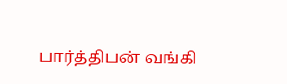பார்த்திபன் வங்கி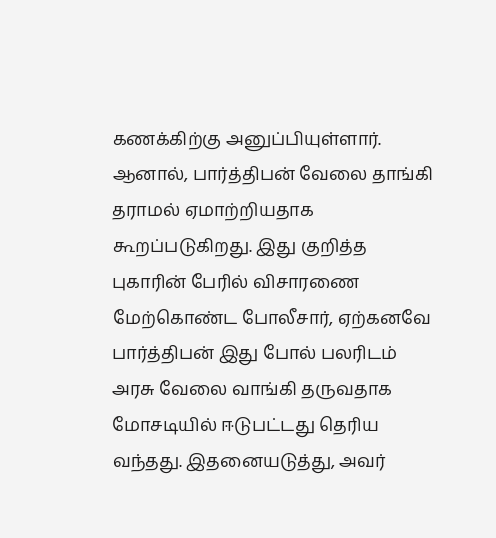கணக்கிற்கு அனுப்பியுள்ளார். ஆனால், பார்த்திபன் வேலை தாங்கி தராமல் ஏமாற்றியதாக கூறப்படுகிறது. இது குறித்த புகாரின் பேரில் விசாரணை மேற்கொண்ட போலீசார், ஏற்கனவே பார்த்திபன் இது போல் பலரிடம் அரசு வேலை வாங்கி தருவதாக மோசடியில் ஈடுபட்டது தெரிய வந்தது. இதனையடுத்து, அவர்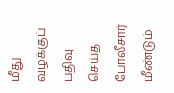மீது வழக்குப் பதிவு செய்த போலீசார் மீண்டும்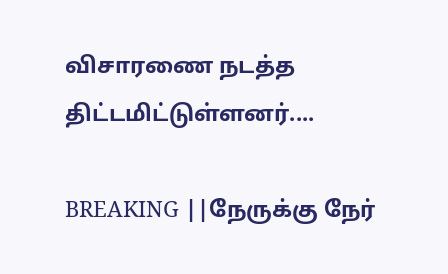விசாரணை நடத்த திட்டமிட்டுள்ளனர்....

BREAKING ||நேருக்கு நேர்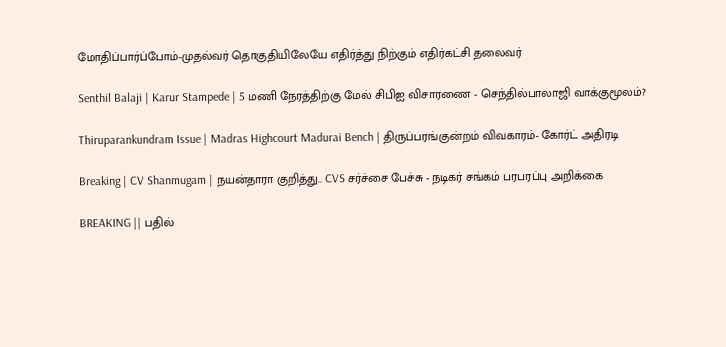மோதிப்பார்ப்போம்-முதல்வர் தொகுதியிலேயே எதிர்த்து நிற்கும் எதிர்கட்சி தலைவர்

Senthil Balaji | Karur Stampede | 5 மணி நேரத்திற்கு மேல் சிபிஐ விசாரணை - செந்தில்பாலாஜி வாக்குமூலம்?

Thiruparankundram Issue | Madras Highcourt Madurai Bench | திருப்பரங்குன்றம் விவகாரம்- கோர்ட் அதிரடி

Breaking | CV Shanmugam | நயன்தாரா குறித்து.. CVS சர்ச்சை பேச்சு - நடிகர் சங்கம் பரபரப்பு அறிக்கை

BREAKING || பதில்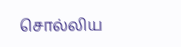சொல்லிய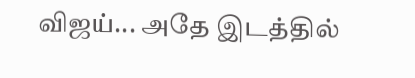விஜய்... அதே இடத்தில்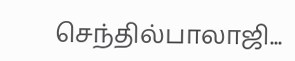செந்தில்பாலாஜி...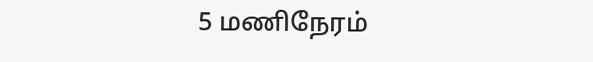5 மணிநேரம்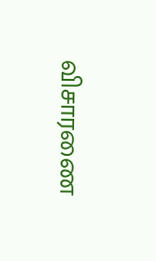விசாரணை